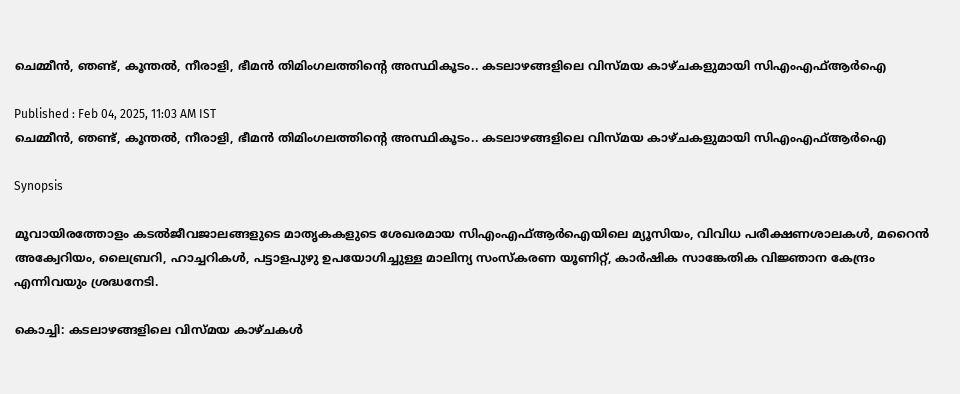ചെമ്മീൻ, ഞണ്ട്, കൂന്തൽ, നീരാളി, ഭീമൻ തിമിംഗലത്തിന്റെ അസ്ഥികൂടം.. കടലാഴങ്ങളിലെ വിസ്മയ കാഴ്ചകളുമായി സിഎംഎഫ്ആർഐ

Published : Feb 04, 2025, 11:03 AM IST
ചെമ്മീൻ, ഞണ്ട്, കൂന്തൽ, നീരാളി, ഭീമൻ തിമിംഗലത്തിന്റെ അസ്ഥികൂടം.. കടലാഴങ്ങളിലെ വിസ്മയ കാഴ്ചകളുമായി സിഎംഎഫ്ആർഐ

Synopsis

മൂവായിരത്തോളം കടൽജീവജാലങ്ങളുടെ മാതൃകകളുടെ ശേഖരമായ സിഎംഎഫ്ആർഐയിലെ മ്യൂസിയം, വിവിധ പരീക്ഷണശാലകൾ, മറൈൻ അക്വേറിയം, ലൈബ്രറി, ഹാച്ചറികൾ, പട്ടാളപുഴു ഉപയോഗിച്ചുള്ള മാലിന്യ സംസ്കരണ യൂണിറ്റ്, കാർഷിക സാങ്കേതിക വിജ്ഞാന കേന്ദ്രം എന്നിവയും ശ്രദ്ധനേടി.

കൊച്ചി: കടലാഴങ്ങളിലെ വിസ്മയ കാഴ്ചകൾ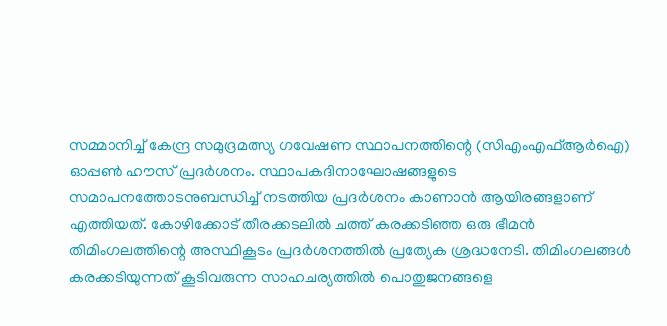സമ്മാനിച്ച് കേന്ദ്ര സമുദ്രമത്സ്യ ഗവേഷണ സ്ഥാപനത്തിന്റെ (സിഎംഎഫ്ആർഐ) ഓപ്പൺ ഹൗസ് പ്രദർശനം. സ്ഥാപകദിനാഘോഷങ്ങളുടെ സമാപനത്തോടനുബന്ധിച്ച് നടത്തിയ പ്രദർശനം കാണാ‍ൻ ആയിരങ്ങളാണ് എത്തിയത്. കോഴിക്കോട് തീരക്കടലിൽ ചത്ത് കരക്കടിഞ്ഞ ഒരു ഭീമൻ തിമിംഗലത്തിന്റെ അസ്ഥികൂടം പ്രദർശനത്തിൽ പ്രത്യേക ശ്രദ്ധനേടി. തിമിംഗലങ്ങൾ കരക്കടിയുന്നത് കൂടിവരുന്ന സാഹചര്യത്തിൽ പൊതുജനങ്ങളെ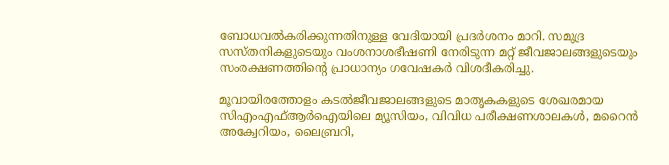ബോധവൽകരിക്കുന്നതിനുള്ള വേദിയായി പ്രദർശനം മാറി. സമുദ്ര സസ്തനികളുടെയും വംശനാശഭീഷണി നേരിടുന്ന മറ്റ് ജീവജാലങ്ങളുടെയും സംരക്ഷണത്തിന്റെ പ്രാധാന്യം ഗവേഷകർ വിശദീകരിച്ചു.

മൂവായിരത്തോളം കടൽജീവജാലങ്ങളുടെ മാതൃകകളുടെ ശേഖരമായ സിഎംഎഫ്ആർഐയിലെ മ്യൂസിയം, വിവിധ പരീക്ഷണശാലകൾ, മറൈൻ അക്വേറിയം, ലൈബ്രറി,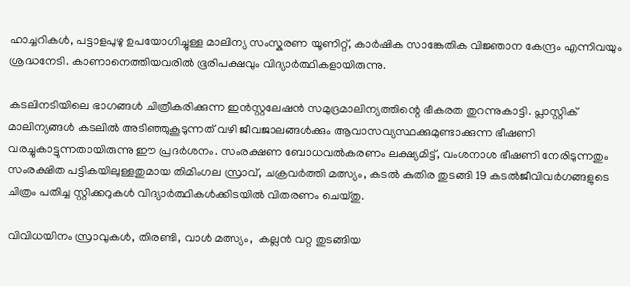ഹാച്ചറികൾ, പട്ടാളപുഴു ഉപയോഗിച്ചുള്ള മാലിന്യ സംസ്കരണ യൂണിറ്റ്, കാർഷിക സാങ്കേതിക വിജ്ഞാന കേന്ദ്രം എന്നിവയും ശ്രദ്ധനേടി. കാണാനെത്തിയവരിൽ ഭൂരിപക്ഷവും വിദ്യാർത്ഥികളായിരുന്നു.

കടലിനടിയിലെ ഭാഗങ്ങൾ ചിത്രീകരിക്കുന്ന ഇൻസ്റ്റലേഷൻ സമുദ്രമാലിന്യത്തിന്റെ ഭീകരത തുറന്നുകാട്ടി. പ്ലാസ്റ്റിക് മാലിന്യങ്ങൾ കടലിൽ അടി‍ഞ്ഞുകൂടുന്നത് വഴി ജീവജാലങ്ങൾക്കും ആവാസവ്യസ്ഥക്കുമുണ്ടാക്കുന്ന ഭീഷണി വരച്ചുകാട്ടുന്നതായിരുന്നു ഈ പ്രദർശനം. സംരക്ഷണ ബോധവൽകരണം ലക്ഷ്യമിട്ട്, വംശനാശ ഭീഷണി നേരിടുന്നതും സംരക്ഷിത പട്ടികയിലുള്ളതുമായ തിമിംഗല സ്രാവ്, ചക്രവർത്തി മത്സ്യം, കടൽ കുതിര തുടങ്ങി 19 കടൽജീവിവർഗങ്ങളുടെ ചിത്രം പതിച്ച സ്റ്റിക്കറുകൾ വിദ്യാർത്ഥികൾക്കിടയിൽ വിതരണം ചെയ്തു.

വിവിധയിനം സ്രാവുകൾ, തിരണ്ടി, വാൾ മത്സ്യം,  കല്ലൻ വറ്റ തുടങ്ങിയ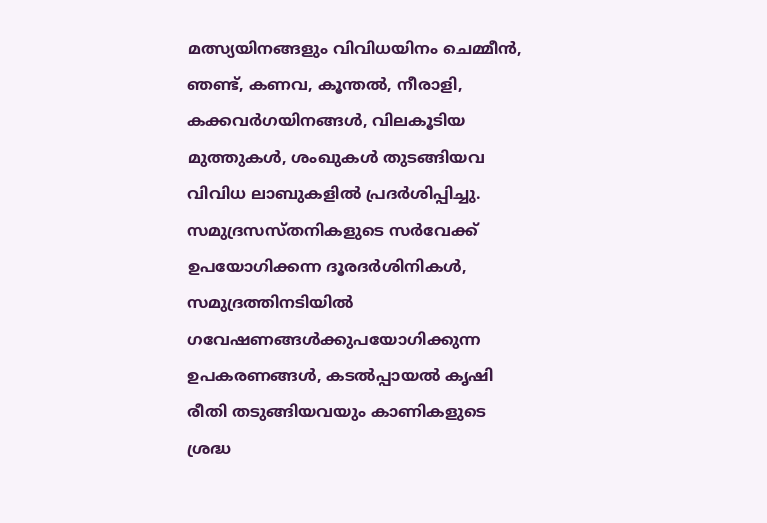മത്സ്യയിനങ്ങളും വിവിധയിനം ചെമ്മീൻ, ഞണ്ട്, കണവ, കൂന്തൽ, നീരാളി, കക്കവർഗയിനങ്ങൾ, വിലകൂടിയ മുത്തുകൾ, ശംഖുകൾ തുടങ്ങിയവ വിവിധ ലാബുകളിൽ പ്രദർശിപ്പിച്ചു. സമുദ്രസസ്തനികളുടെ സർവേക്ക് ഉപയോഗിക്കന്ന ദൂരദർശിനികൾ, സമുദ്രത്തിനടിയിൽ ഗവേഷണങ്ങൾക്കുപയോഗിക്കുന്ന ഉപകരണങ്ങൾ, കടൽപ്പായൽ കൃഷി രീതി തടുങ്ങിയവയും കാണികളുടെ ശ്രദ്ധ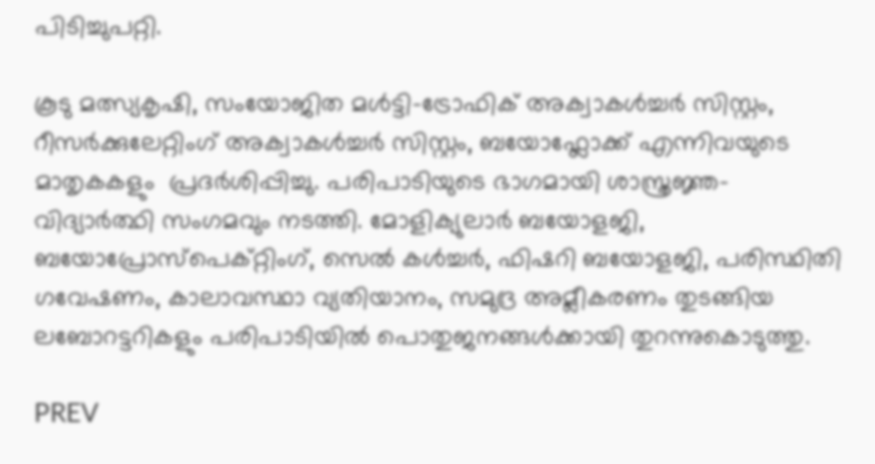പിടിച്ചുപറ്റി.

കൂടു മത്സ്യകൃഷി, സംയോജിത മൾട്ടി-ട്രോഫിക് അക്വാകൾച്ചർ സിസ്റ്റം, റീസർക്കുലേറ്റിംഗ് അക്വാകൾച്ചർ സിസ്റ്റം, ബയോഫ്ലോക്ക് എന്നിവയുടെ മാതൃകകളും  പ്രദർശിപ്പിച്ചു. പരിപാടിയുടെ ഭാഗമായി ശാസ്ത്രജ്ഞ-വിദ്യാർത്ഥി സംഗമവും നടത്തി. മോളിക്യുലാർ ബയോളജി, ബയോപ്രോസ്പെക്റ്റിംഗ്, സെൽ കൾച്ചർ, ഫിഷറി ബയോളജി, പരിസ്ഥിതി ഗവേഷണം, കാലാവസ്ഥാ വ്യതിയാനം, സമുദ്ര അമ്ലീകരണം തുടങ്ങിയ ലബോറട്ടറികളും പരിപാടിയിൽ പൊതുജനങ്ങൾക്കായി തുറന്നുകൊടുത്തു.

PREV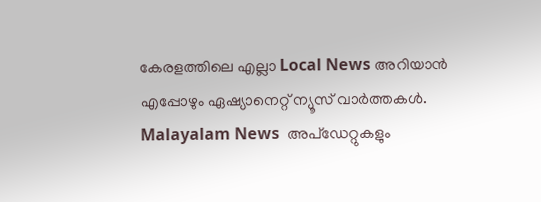കേരളത്തിലെ എല്ലാ Local News അറിയാൻ എപ്പോഴും ഏഷ്യാനെറ്റ് ന്യൂസ് വാർത്തകൾ. Malayalam News  അപ്‌ഡേറ്റുകളും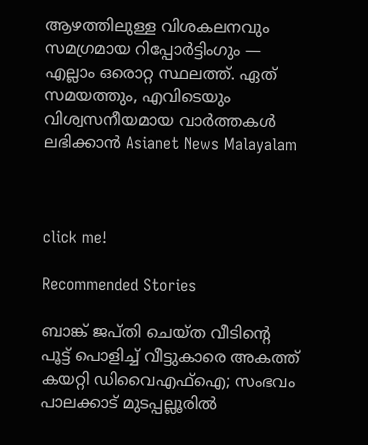ആഴത്തിലുള്ള വിശകലനവും സമഗ്രമായ റിപ്പോർട്ടിംഗും — എല്ലാം ഒരൊറ്റ സ്ഥലത്ത്. ഏത് സമയത്തും, എവിടെയും വിശ്വസനീയമായ വാർത്തകൾ ലഭിക്കാൻ Asianet News Malayalam



click me!

Recommended Stories

ബാങ്ക് ജപ്തി ചെയ്ത വീടിന്റെ പൂട്ട് പൊളിച്ച് വീട്ടുകാരെ അകത്ത് കയറ്റി ഡിവൈഎഫ്ഐ; സംഭവം പാലക്കാട് മുടപ്പല്ലൂരിൽ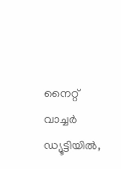നൈറ്റ് വാച്ചർ ഡ്യൂട്ടിയിൽ,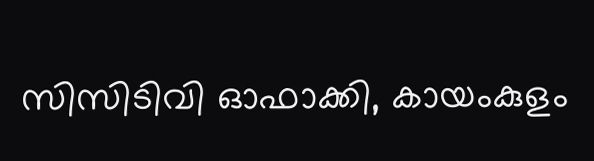സിസിടിവി ഓഫാക്കി, കായംകുളം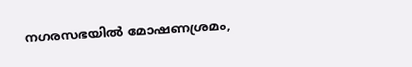നഗരസഭയിൽ മോഷണശ്രമം,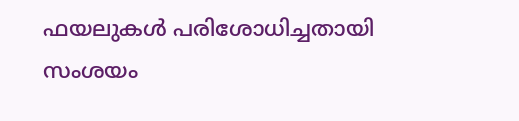ഫയലുകൾ പരിശോധിച്ചതായി സംശയം